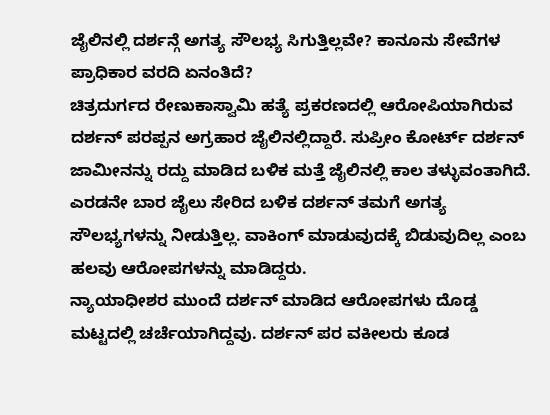ಜೈಲಿನಲ್ಲಿ ದರ್ಶನ್ಗೆ ಅಗತ್ಯ ಸೌಲಭ್ಯ ಸಿಗುತ್ತಿಲ್ಲವೇ? ಕಾನೂನು ಸೇವೆಗಳ ಪ್ರಾಧಿಕಾರ ವರದಿ ಏನಂತಿದೆ?
ಚಿತ್ರದುರ್ಗದ ರೇಣುಕಾಸ್ವಾಮಿ ಹತ್ಯೆ ಪ್ರಕರಣದಲ್ಲಿ ಆರೋಪಿಯಾಗಿರುವ ದರ್ಶನ್ ಪರಪ್ಪನ ಅಗ್ರಹಾರ ಜೈಲಿನಲ್ಲಿದ್ದಾರೆ. ಸುಪ್ರೀಂ ಕೋರ್ಟ್ ದರ್ಶನ್ ಜಾಮೀನನ್ನು ರದ್ದು ಮಾಡಿದ ಬಳಿಕ ಮತ್ತೆ ಜೈಲಿನಲ್ಲಿ ಕಾಲ ತಳ್ಳುವಂತಾಗಿದೆ. ಎರಡನೇ ಬಾರ ಜೈಲು ಸೇರಿದ ಬಳಿಕ ದರ್ಶನ್ ತಮಗೆ ಅಗತ್ಯ ಸೌಲಭ್ಯಗಳನ್ನು ನೀಡುತ್ತಿಲ್ಲ. ವಾಕಿಂಗ್ ಮಾಡುವುದಕ್ಕೆ ಬಿಡುವುದಿಲ್ಲ ಎಂಬ ಹಲವು ಆರೋಪಗಳನ್ನು ಮಾಡಿದ್ದರು.
ನ್ಯಾಯಾಧೀಶರ ಮುಂದೆ ದರ್ಶನ್ ಮಾಡಿದ ಆರೋಪಗಳು ದೊಡ್ಡ ಮಟ್ಟದಲ್ಲಿ ಚರ್ಚೆಯಾಗಿದ್ದವು. ದರ್ಶನ್ ಪರ ವಕೀಲರು ಕೂಡ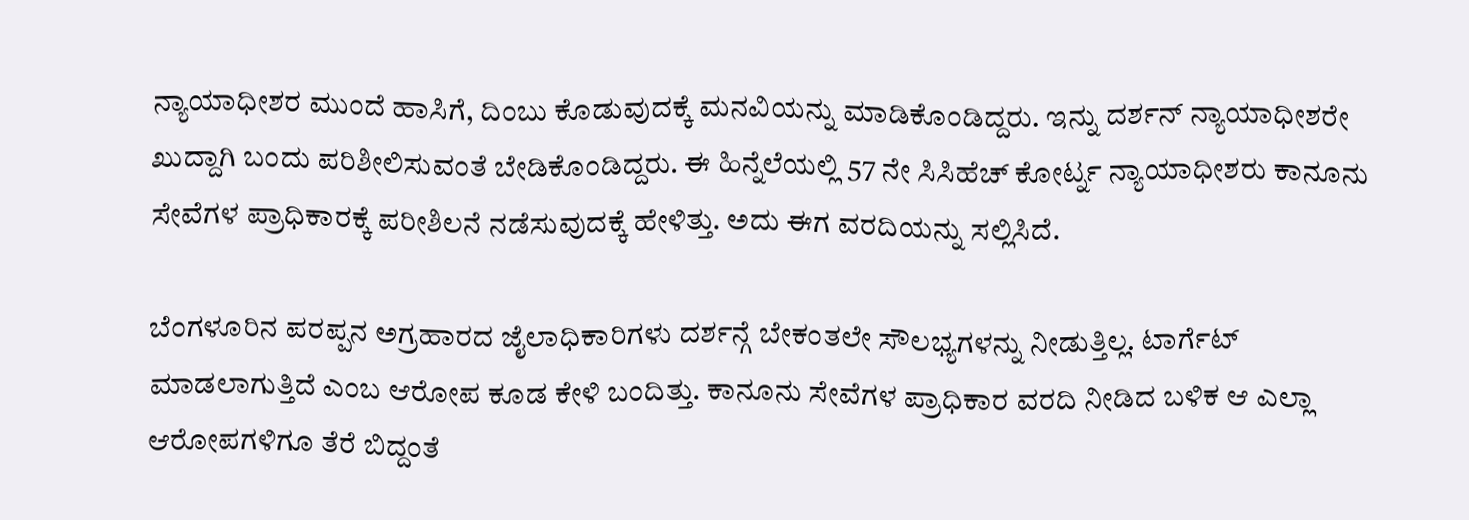ನ್ಯಾಯಾಧೀಶರ ಮುಂದೆ ಹಾಸಿಗೆ, ದಿಂಬು ಕೊಡುವುದಕ್ಕೆ ಮನವಿಯನ್ನು ಮಾಡಿಕೊಂಡಿದ್ದರು. ಇನ್ನು ದರ್ಶನ್ ನ್ಯಾಯಾಧೀಶರೇ ಖುದ್ದಾಗಿ ಬಂದು ಪರಿಶೀಲಿಸುವಂತೆ ಬೇಡಿಕೊಂಡಿದ್ದರು. ಈ ಹಿನ್ನೆಲೆಯಲ್ಲಿ 57 ನೇ ಸಿಸಿಹೆಚ್ ಕೋರ್ಟ್ನ ನ್ಯಾಯಾಧೀಶರು ಕಾನೂನು ಸೇವೆಗಳ ಪ್ರಾಧಿಕಾರಕ್ಕೆ ಪರೀಶಿಲನೆ ನಡೆಸುವುದಕ್ಕೆ ಹೇಳಿತ್ತು. ಅದು ಈಗ ವರದಿಯನ್ನು ಸಲ್ಲಿಸಿದೆ.

ಬೆಂಗಳೂರಿನ ಪರಪ್ಪನ ಅಗ್ರಹಾರದ ಜೈಲಾಧಿಕಾರಿಗಳು ದರ್ಶನ್ಗೆ ಬೇಕಂತಲೇ ಸೌಲಭ್ಯಗಳನ್ನು ನೀಡುತ್ತಿಲ್ಲ. ಟಾರ್ಗೆಟ್ ಮಾಡಲಾಗುತ್ತಿದೆ ಎಂಬ ಆರೋಪ ಕೂಡ ಕೇಳಿ ಬಂದಿತ್ತು. ಕಾನೂನು ಸೇವೆಗಳ ಪ್ರಾಧಿಕಾರ ವರದಿ ನೀಡಿದ ಬಳಿಕ ಆ ಎಲ್ಲಾ ಆರೋಪಗಳಿಗೂ ತೆರೆ ಬಿದ್ದಂತೆ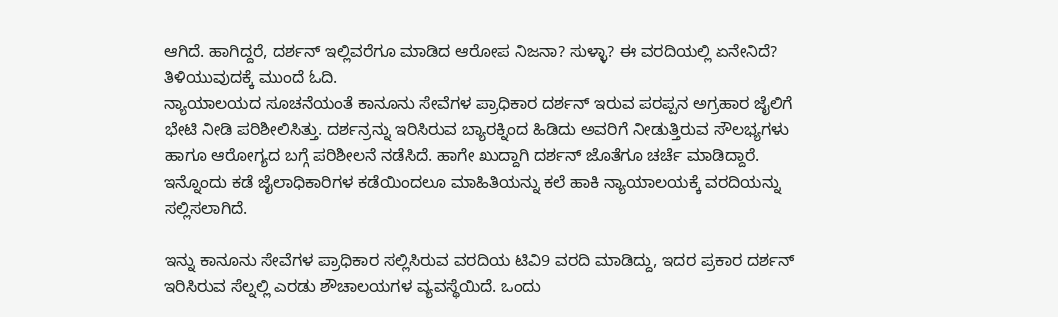ಆಗಿದೆ. ಹಾಗಿದ್ದರೆ, ದರ್ಶನ್ ಇಲ್ಲಿವರೆಗೂ ಮಾಡಿದ ಆರೋಪ ನಿಜನಾ? ಸುಳ್ಳಾ? ಈ ವರದಿಯಲ್ಲಿ ಏನೇನಿದೆ? ತಿಳಿಯುವುದಕ್ಕೆ ಮುಂದೆ ಓದಿ.
ನ್ಯಾಯಾಲಯದ ಸೂಚನೆಯಂತೆ ಕಾನೂನು ಸೇವೆಗಳ ಪ್ರಾಧಿಕಾರ ದರ್ಶನ್ ಇರುವ ಪರಪ್ಪನ ಅಗ್ರಹಾರ ಜೈಲಿಗೆ ಭೇಟಿ ನೀಡಿ ಪರಿಶೀಲಿಸಿತ್ತು. ದರ್ಶನ್ರನ್ನು ಇರಿಸಿರುವ ಬ್ಯಾರಕ್ನಿಂದ ಹಿಡಿದು ಅವರಿಗೆ ನೀಡುತ್ತಿರುವ ಸೌಲಭ್ಯಗಳು ಹಾಗೂ ಆರೋಗ್ಯದ ಬಗ್ಗೆ ಪರಿಶೀಲನೆ ನಡೆಸಿದೆ. ಹಾಗೇ ಖುದ್ದಾಗಿ ದರ್ಶನ್ ಜೊತೆಗೂ ಚರ್ಚೆ ಮಾಡಿದ್ದಾರೆ. ಇನ್ನೊಂದು ಕಡೆ ಜೈಲಾಧಿಕಾರಿಗಳ ಕಡೆಯಿಂದಲೂ ಮಾಹಿತಿಯನ್ನು ಕಲೆ ಹಾಕಿ ನ್ಯಾಯಾಲಯಕ್ಕೆ ವರದಿಯನ್ನು ಸಲ್ಲಿಸಲಾಗಿದೆ.

ಇನ್ನು ಕಾನೂನು ಸೇವೆಗಳ ಪ್ರಾಧಿಕಾರ ಸಲ್ಲಿಸಿರುವ ವರದಿಯ ಟಿವಿ9 ವರದಿ ಮಾಡಿದ್ದು, ಇದರ ಪ್ರಕಾರ ದರ್ಶನ್ ಇರಿಸಿರುವ ಸೆಲ್ನಲ್ಲಿ ಎರಡು ಶೌಚಾಲಯಗಳ ವ್ಯವಸ್ಥೆಯಿದೆ. ಒಂದು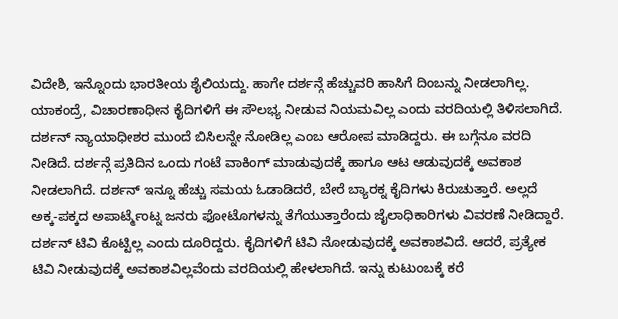ವಿದೇಶಿ, ಇನ್ನೊಂದು ಭಾರತೀಯ ಶೈಲಿಯದ್ದು. ಹಾಗೇ ದರ್ಶನ್ಗೆ ಹೆಚ್ಚುವರಿ ಹಾಸಿಗೆ ದಿಂಬನ್ನು ನೀಡಲಾಗಿಲ್ಲ. ಯಾಕಂದ್ರೆ, ವಿಚಾರಣಾಧೀನ ಕೈದಿಗಳಿಗೆ ಈ ಸೌಲಭ್ಯ ನೀಡುವ ನಿಯಮವಿಲ್ಲ ಎಂದು ವರದಿಯಲ್ಲಿ ತಿಳಿಸಲಾಗಿದೆ.
ದರ್ಶನ್ ನ್ಯಾಯಾಧೀಶರ ಮುಂದೆ ಬಿಸಿಲನ್ನೇ ನೋಡಿಲ್ಲ ಎಂಬ ಆರೋಪ ಮಾಡಿದ್ದರು. ಈ ಬಗ್ಗೆನೂ ವರದಿ ನೀಡಿದೆ. ದರ್ಶನ್ಗೆ ಪ್ರತಿದಿನ ಒಂದು ಗಂಟೆ ವಾಕಿಂಗ್ ಮಾಡುವುದಕ್ಕೆ ಹಾಗೂ ಆಟ ಆಡುವುದಕ್ಕೆ ಅವಕಾಶ ನೀಡಲಾಗಿದೆ. ದರ್ಶನ್ ಇನ್ನೂ ಹೆಚ್ಚು ಸಮಯ ಓಡಾಡಿದರೆ, ಬೇರೆ ಬ್ಯಾರಕ್ನ ಕೈದಿಗಳು ಕಿರುಚುತ್ತಾರೆ. ಅಲ್ಲದೆ ಅಕ್ಕ-ಪಕ್ಕದ ಅಪಾರ್ಟ್ಮೆಂಟ್ನ ಜನರು ಫೋಟೊಗಳನ್ನು ತೆಗೆಯುತ್ತಾರೆಂದು ಜೈಲಾಧಿಕಾರಿಗಳು ವಿವರಣೆ ನೀಡಿದ್ದಾರೆ.
ದರ್ಶನ್ ಟಿವಿ ಕೊಟ್ಟಿಲ್ಲ ಎಂದು ದೂರಿದ್ದರು. ಕೈದಿಗಳಿಗೆ ಟಿವಿ ನೋಡುವುದಕ್ಕೆ ಅವಕಾಶವಿದೆ. ಆದರೆ, ಪ್ರತ್ಯೇಕ ಟಿವಿ ನೀಡುವುದಕ್ಕೆ ಅವಕಾಶವಿಲ್ಲವೆಂದು ವರದಿಯಲ್ಲಿ ಹೇಳಲಾಗಿದೆ. ಇನ್ನು ಕುಟುಂಬಕ್ಕೆ ಕರೆ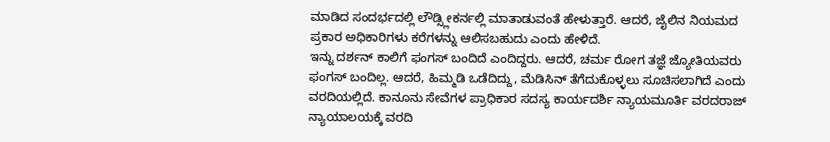ಮಾಡಿದ ಸಂದರ್ಭದಲ್ಲಿ ಲೌಡ್ಸ್ಲೀಕರ್ನಲ್ಲಿ ಮಾತಾಡುವಂತೆ ಹೇಳುತ್ತಾರೆ. ಆದರೆ, ಜೈಲಿನ ನಿಯಮದ ಪ್ರಕಾರ ಅಧಿಕಾರಿಗಳು ಕರೆಗಳನ್ನು ಆಲಿಸಬಹುದು ಎಂದು ಹೇಳಿದೆ.
ಇನ್ನು ದರ್ಶನ್ ಕಾಲಿಗೆ ಫಂಗಸ್ ಬಂದಿದೆ ಎಂದಿದ್ದರು. ಆದರೆ, ಚರ್ಮ ರೋಗ ತಜ್ಞೆ ಜ್ಯೋತಿಯವರು ಫಂಗಸ್ ಬಂದಿಲ್ಲ. ಆದರೆ, ಹಿಮ್ಮಡಿ ಒಡೆದಿದ್ದು, ಮೆಡಿಸಿನ್ ತೆಗೆದುಕೊಳ್ಳಲು ಸೂಚಿಸಲಾಗಿದೆ ಎಂದು ವರದಿಯಲ್ಲಿದೆ. ಕಾನೂನು ಸೇವೆಗಳ ಪ್ರಾಧಿಕಾರ ಸದಸ್ಯ ಕಾರ್ಯದರ್ಶಿ ನ್ಯಾಯಮೂರ್ತಿ ವರದರಾಜ್ ನ್ಯಾಯಾಲಯಕ್ಕೆ ವರದಿ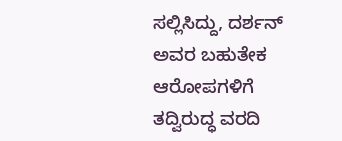ಸಲ್ಲಿಸಿದ್ದು, ದರ್ಶನ್ ಅವರ ಬಹುತೇಕ ಆರೋಪಗಳಿಗೆ ತದ್ವಿರುದ್ಧ ವರದಿ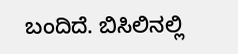ಬಂದಿದೆ. ಬಿಸಿಲಿನಲ್ಲಿ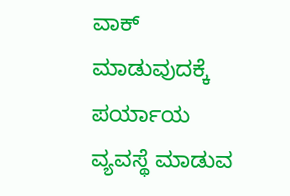ವಾಕ್ ಮಾಡುವುದಕ್ಕೆ ಪರ್ಯಾಯ ವ್ಯವಸ್ಥೆ ಮಾಡುವ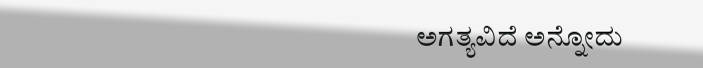ಅಗತ್ಯವಿದೆ ಅನ್ನೋದು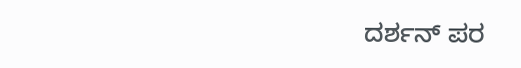ದರ್ಶನ್ ಪರ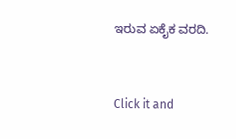ಇರುವ ಏಕೈಕ ವರದಿ.


Click it and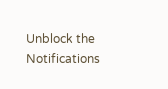Unblock the Notifications